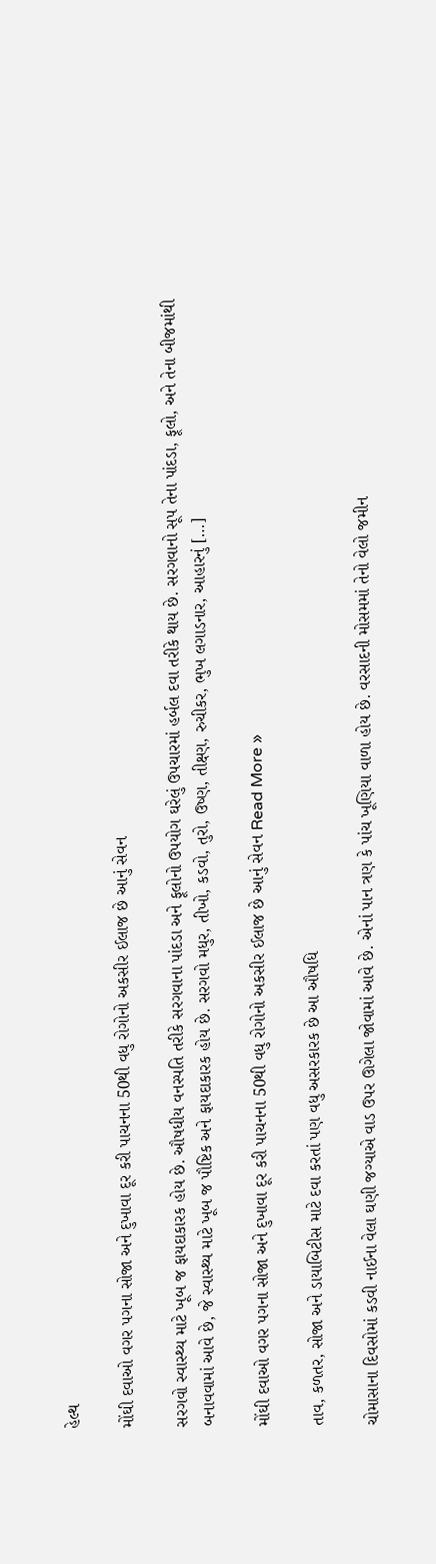હેલ્થ

મોંઘી દવાઓ વગર પગના સોજા અને દુખાવા દૂર કરી પાચનના 50થી વધુ રોગોનો અકસીર ઈલાજ છે આનું સેવન

સરગવો સ્વાસ્થ્ય માટે ખૂબ જ ફાયદાકારક હોય છે. ઔષધીય વનસ્પતિ તરીકે સરગવાના પાંદડા અને ફૂલોનો ઉપયોગ ઘરેલું ઉપચારમાં હર્બલ દવા તરીકે થાય છે. સરગવાનો સૂપ તેના પાંદડા, ફૂલો, અને તેના બીજમાંથી બનાવવામાં આવે છે, જે સ્વાસ્થ્ય માટે ખૂબ જ પૌષ્ટિક અને ફાયદાકારક હોય છે. સરગવો મધુર, તીખો, કડવો, તુરો, ઉષ્ણ, તીક્ષ્ણ, રુચીકર, ભુખ લગાડનાર, આહારનું […]

મોંઘી દવાઓ વગર પગના સોજા અને દુખાવા દૂર કરી પાચનના 50થી વધુ રોગોનો અકસીર ઈલાજ છે આનું સેવન Read More »

તાવ, કળતર, સોજા અને ડાયાબિટીસ માટે દવા કરતાં પણ વધુ અસરકારક છે આ ઔષધિ

ચોમાસાના દિવસોમાં કડવી નાઈના વેલા ઘણી જગ્યાએ વાડ ઉપર ઊગેલા જોવામાં આવે છે. એનાં પાન ત્રણ કે પાંચ ખૂણિયા વાળા હોય છે. વરસાદની મોસમમાં તેનો વેલો જમીન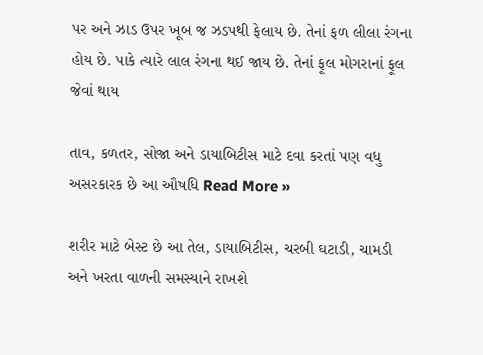પર અને ઝાડ ઉપર ખૂબ જ ઝડપથી ફેલાય છે. તેનાં ફળ લીલા રંગના હોય છે. પાકે ત્યારે લાલ રંગના થઈ જાય છે. તેનાં ફૂલ મોગરાનાં ફૂલ જેવાં થાય

તાવ, કળતર, સોજા અને ડાયાબિટીસ માટે દવા કરતાં પણ વધુ અસરકારક છે આ ઔષધિ Read More »

શરીર માટે બેસ્ટ છે આ તેલ, ડાયાબિટીસ, ચરબી ઘટાડી, ચામડી અને ખરતા વાળની સમસ્યાને રાખશે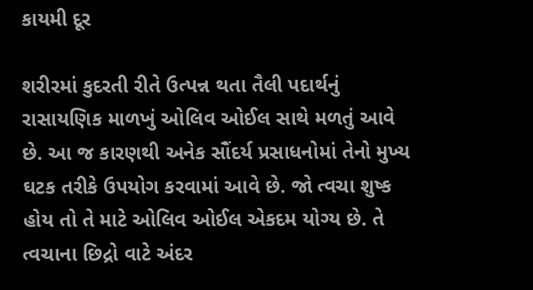કાયમી દૂર

શરીરમાં કુદરતી રીતે ઉત્પન્ન થતા તૈલી પદાર્થનું રાસાયણિક માળખું ઓલિવ ઓઈલ સાથે મળતું આવે છે. આ જ કારણથી અનેક સૌંદર્ય પ્રસાધનોમાં તેનો મુખ્ય ઘટક તરીકે ઉપયોગ કરવામાં આવે છે. જો ત્વચા શુષ્ક હોય તો તે માટે ઓલિવ ઓઈલ એકદમ યોગ્ય છે. તે ત્વચાના છિદ્રો વાટે અંદર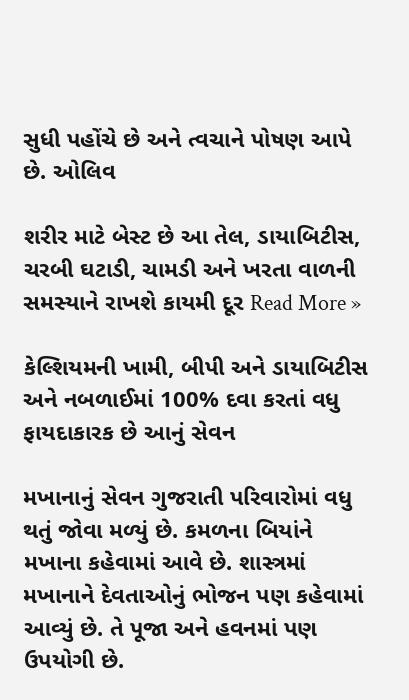સુધી પહોંચે છે અને ત્વચાને પોષણ આપે છે. ઓલિવ

શરીર માટે બેસ્ટ છે આ તેલ, ડાયાબિટીસ, ચરબી ઘટાડી, ચામડી અને ખરતા વાળની સમસ્યાને રાખશે કાયમી દૂર Read More »

કેલ્શિયમની ખામી, બીપી અને ડાયાબિટીસ અને નબળાઈમાં 100% દવા કરતાં વધુ ફાયદાકારક છે આનું સેવન

મખાનાનું સેવન ગુજરાતી પરિવારોમાં વધુ થતું જોવા મળ્યું છે. કમળના બિયાંને મખાના કહેવામાં આવે છે. શાસ્ત્રમાં મખાનાને દેવતાઓનું ભોજન પણ કહેવામાં આવ્યું છે. તે પૂજા અને હવનમાં પણ ઉપયોગી છે.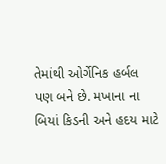તેમાંથી ઓર્ગેનિક હર્બલ પણ બને છે. મખાના ના બિયાં કિડની અને હદય માટે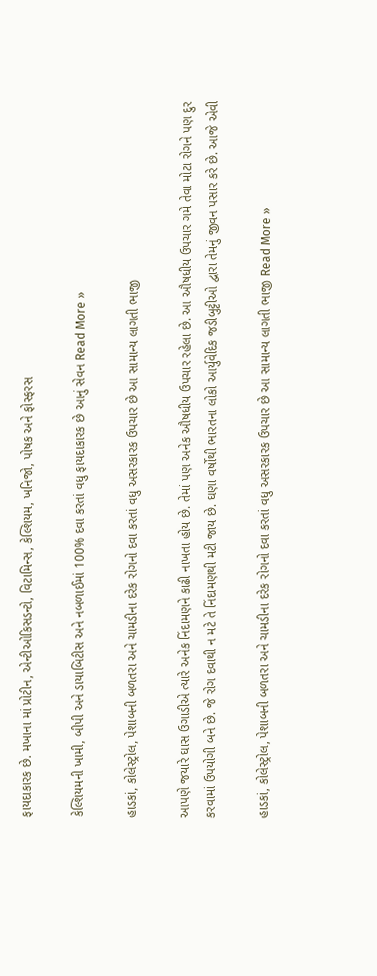ફાયદાકારક છે. મખાના માં પ્રોટીન, એન્ટીઓકિસડન્ટો, વિટામિન્સ, કેલ્શિયમ, ખનિજો, પોષક અને ફોસ્ફરસ

કેલ્શિયમની ખામી, બીપી અને ડાયાબિટીસ અને નબળાઈમાં 100% દવા કરતાં વધુ ફાયદાકારક છે આનું સેવન Read More »

હાડકાં, કોલેસ્ટ્રોલ, પેશાબની બળતરા અને ચામડીના દરેક રોગનો દવા કરતાં વધુ અસરકારક ઉપચાર છે આ સામાન્ય લાગતી ભાજી

આપણે જયારે ઘાસ ઉગાડીએ ત્યારે અનેક નિંદામણને કાઢી નાખતા હોય છે. તેમાં પણ અનેક ઔષધીય ઉપચાર રહેલા છે. આ ઔષધીય ઉપચાર ગમે તેવા મોટા રોગને પણ દુર કરવામાં ઉપયોગી બને છે. જે રોગ દવાથી ન મટે તે નિંદામણથી મટી જાય છે. ઘણા વર્ષોથી ભારતના લોકો આર્યુવેદિક જડીબુટ્ટીઓ દ્વારા તેમનું જીવન પસાર કરે છે. આજે એવી

હાડકાં, કોલેસ્ટ્રોલ, પેશાબની બળતરા અને ચામડીના દરેક રોગનો દવા કરતાં વધુ અસરકારક ઉપચાર છે આ સામાન્ય લાગતી ભાજી Read More »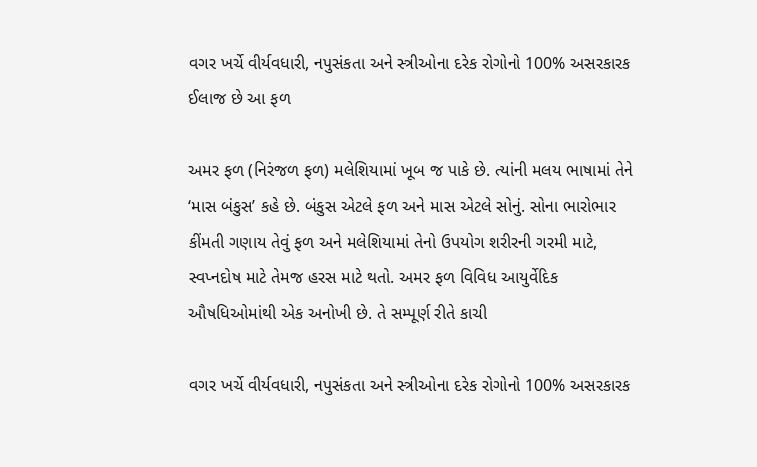વગર ખર્ચે વીર્યવધારી, નપુસંકતા અને સ્ત્રીઓના દરેક રોગોનો 100% અસરકારક ઈલાજ છે આ ફળ

અમર ફળ (નિરંજળ ફળ) મલેશિયામાં ખૂબ જ પાકે છે. ત્યાંની મલય ભાષામાં તેને ‘માસ બંકુસ’ કહે છે. બંકુસ એટલે ફળ અને માસ એટલે સોનું. સોના ભારોભાર કીંમતી ગણાય તેવું ફળ અને મલેશિયામાં તેનો ઉપયોગ શરીરની ગરમી માટે, સ્વપ્નદોષ માટે તેમજ હરસ માટે થતો. અમર ફળ વિવિધ આયુર્વેદિક ઔષધિઓમાંથી એક અનોખી છે. તે સમ્પૂર્ણ રીતે કાચી

વગર ખર્ચે વીર્યવધારી, નપુસંકતા અને સ્ત્રીઓના દરેક રોગોનો 100% અસરકારક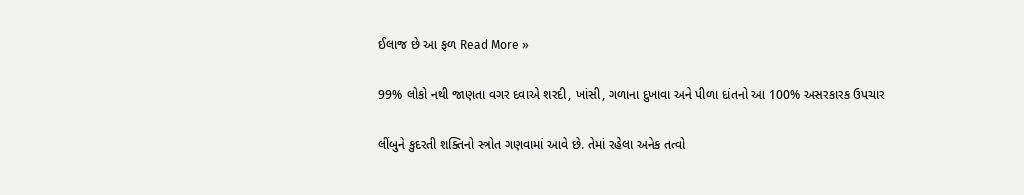ઈલાજ છે આ ફળ Read More »

99% લોકો નથી જાણતા વગર દવાએ શરદી, ખાંસી, ગળાના દુખાવા અને પીળા દાંતનો આ 100% અસરકારક ઉપચાર

લીંબુને કુદરતી શક્તિનો સ્ત્રોત ગણવામાં આવે છે. તેમાં રહેલા અનેક તત્વો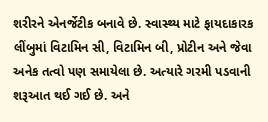શરીરને એનર્જેટીક બનાવે છે. સ્વાસ્થ્ય માટે ફાયદાકારક લીંબુમાં વિટામિન સી, વિટામિન બી, પ્રોટીન અને જેવા અનેક તત્વો પણ સમાયેલા છે. અત્યારે ગરમી પડવાની શરૂઆત થઈ ગઈ છે. અને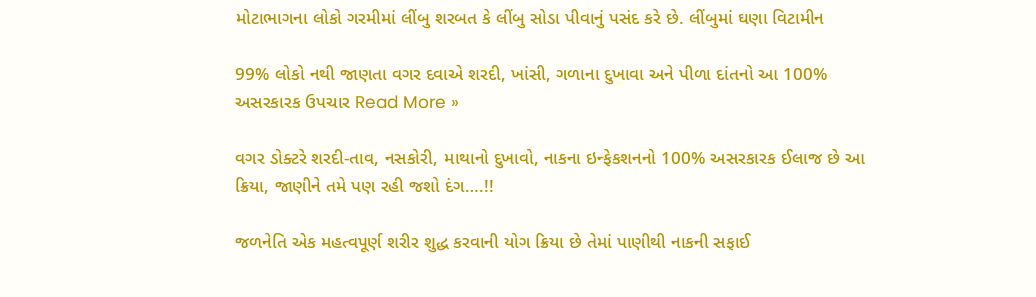મોટાભાગના લોકો ગરમીમાં લીંબુ શરબત કે લીંબુ સોડા પીવાનું પસંદ કરે છે. લીંબુમાં ઘણા વિટામીન

99% લોકો નથી જાણતા વગર દવાએ શરદી, ખાંસી, ગળાના દુખાવા અને પીળા દાંતનો આ 100% અસરકારક ઉપચાર Read More »

વગર ડોક્ટરે શરદી-તાવ, નસકોરી, માથાનો દુખાવો, નાકના ઇન્ફેકશનનો 100% અસરકારક ઈલાજ છે આ ક્રિયા, જાણીને તમે પણ રહી જશો દંગ….!!

જળનેતિ એક મહત્વપૂર્ણ શરીર શુદ્ધ કરવાની યોગ ક્રિયા છે તેમાં પાણીથી નાકની સફાઈ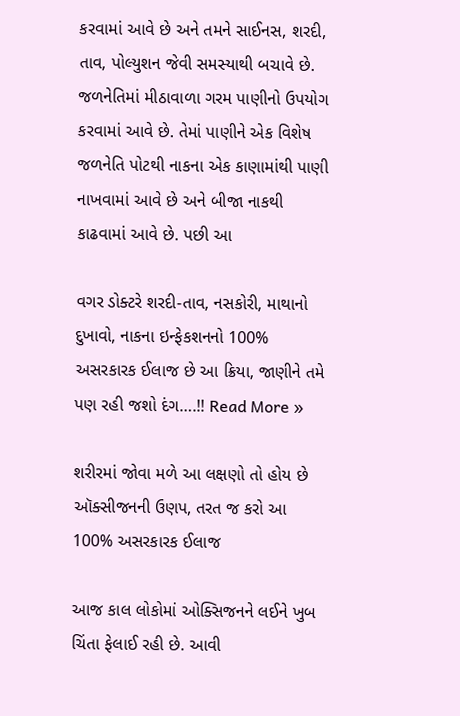કરવામાં આવે છે અને તમને સાઈનસ, શરદી, તાવ, પોલ્યુશન જેવી સમસ્યાથી બચાવે છે. જળનેતિમાં મીઠાવાળા ગરમ પાણીનો ઉપયોગ કરવામાં આવે છે. તેમાં પાણીને એક વિશેષ જળનેતિ પોટથી નાકના એક કાણામાંથી પાણી નાખવામાં આવે છે અને બીજા નાકથી કાઢવામાં આવે છે. પછી આ

વગર ડોક્ટરે શરદી-તાવ, નસકોરી, માથાનો દુખાવો, નાકના ઇન્ફેકશનનો 100% અસરકારક ઈલાજ છે આ ક્રિયા, જાણીને તમે પણ રહી જશો દંગ….!! Read More »

શરીરમાં જોવા મળે આ લક્ષણો તો હોય છે ઑક્સીજનની ઉણપ, તરત જ કરો આ 100% અસરકારક ઈલાજ

આજ કાલ લોકોમાં ઓક્સિજનને લઈને ખુબ ચિંતા ફેલાઈ રહી છે. આવી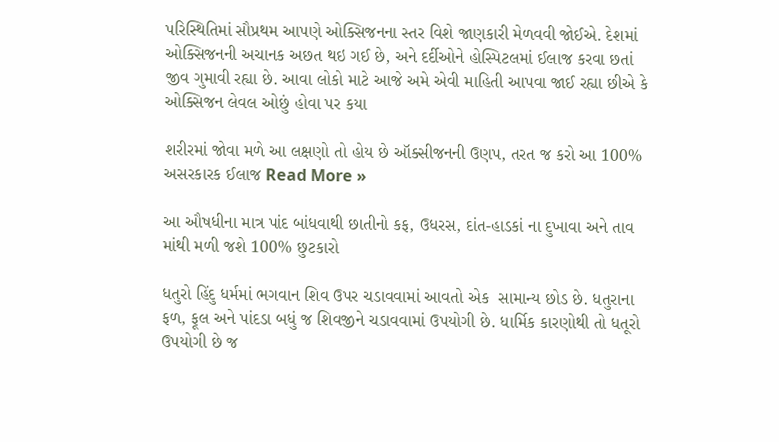પરિસ્થિતિમાં સૌપ્રથમ આપણે ઓક્સિજનના સ્તર વિશે જાણકારી મેળવવી જોઈએ. દેશમાં ઓક્સિજનની અચાનક અછત થઇ ગઈ છે, અને દર્દીઓને હોસ્પિટલમાં ઈલાજ કરવા છતાં જીવ ગુમાવી રહ્યા છે. આવા લોકો માટે આજે અમે એવી માહિતી આપવા જાઈ રહ્યા છીએ કે ઓક્સિજન લેવલ ઓછું હોવા પર કયા

શરીરમાં જોવા મળે આ લક્ષણો તો હોય છે ઑક્સીજનની ઉણપ, તરત જ કરો આ 100% અસરકારક ઈલાજ Read More »

આ ઔષધીના માત્ર પાંદ બાંધવાથી છાતીનો કફ, ઉધરસ, દાંત-હાડકાં ના દુખાવા અને તાવ માંથી મળી જશે 100% છુટકારો

ધતુરો હિંદુ ધર્મમાં ભગવાન શિવ ઉપર ચડાવવામાં આવતો એક  સામાન્ય છોડ છે. ધતુરાના ફળ, ફૂલ અને પાંદડા બધું જ શિવજીને ચડાવવામાં ઉપયોગી છે. ધાર્મિક કારણોથી તો ધતૂરો ઉપયોગી છે જ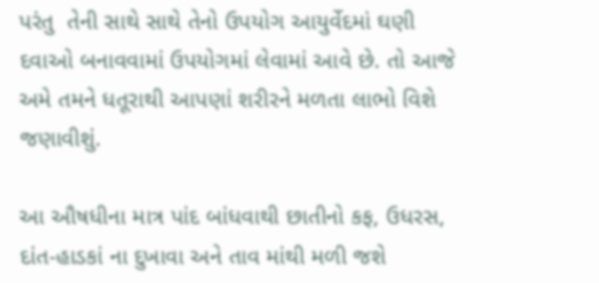પરંતુ  તેની સાથે સાથે તેનો ઉપયોગ આયુર્વેદમાં ઘણી દવાઓ બનાવવામાં ઉપયોગમાં લેવામાં આવે છે. તો આજે અમે તમને ધતૂરાથી આપણાં શરીરને મળતા લાભો વિશે જણાવીશું.

આ ઔષધીના માત્ર પાંદ બાંધવાથી છાતીનો કફ, ઉધરસ, દાંત-હાડકાં ના દુખાવા અને તાવ માંથી મળી જશે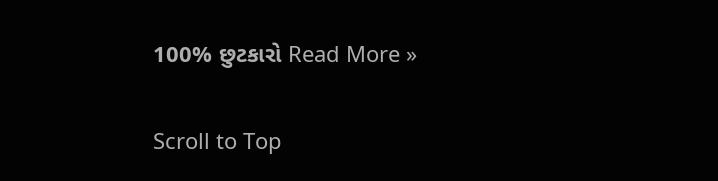100% છુટકારો Read More »

Scroll to Top